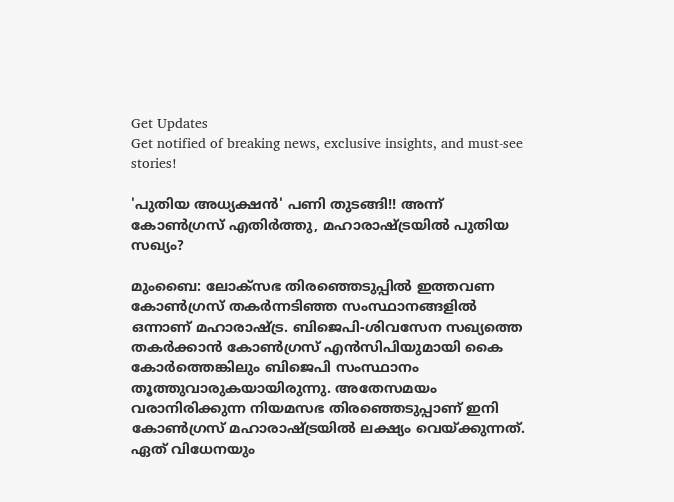Get Updates
Get notified of breaking news, exclusive insights, and must-see stories!

'പുതിയ അധ്യക്ഷന്‍' പണി തുടങ്ങി!! അന്ന് കോണ്‍ഗ്രസ് എതിര്‍ത്തു, മഹാരാഷ്ട്രയില്‍ പുതിയ സഖ്യം?

മുംബൈ: ലോക്സഭ തിരഞ്ഞെടുപ്പില്‍ ഇത്തവണ കോണ്‍ഗ്രസ് തകര്‍ന്നടിഞ്ഞ സംസ്ഥാനങ്ങളില്‍ ഒന്നാണ് മഹാരാഷ്ട്ര. ബിജെപി-ശിവസേന സഖ്യത്തെ തകര്‍ക്കാന്‍ കോണ്‍ഗ്രസ് എന്‍സിപിയുമായി കൈ കോര്‍ത്തെങ്കിലും ബിജെപി സംസ്ഥാനം തൂത്തുവാരുകയായിരുന്നു. അതേസമയം വരാനിരിക്കുന്ന നിയമസഭ തിരഞ്ഞെടുപ്പാണ് ഇനി കോണ്‍ഗ്രസ് മഹാരാഷ്ട്രയില്‍ ലക്ഷ്യം വെയ്ക്കുന്നത്. ഏത് വിധേനയും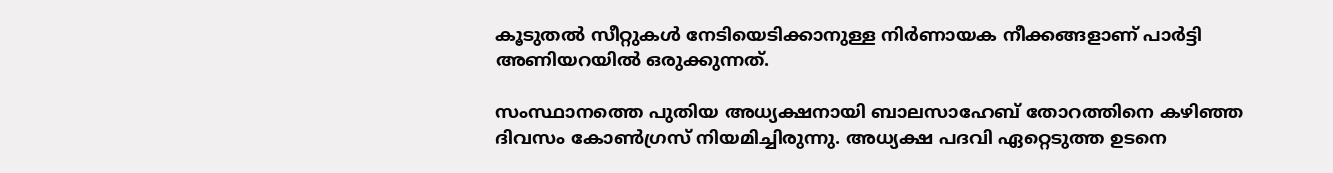കൂടുതല്‍ സീറ്റുകള്‍ നേടിയെടിക്കാനുള്ള നിര്‍ണായക നീക്കങ്ങളാണ് പാര്‍ട്ടി അണിയറയില്‍ ഒരുക്കുന്നത്.

സംസ്ഥാനത്തെ പുതിയ അധ്യക്ഷനായി ബാലസാഹേബ് തോറത്തിനെ കഴിഞ്ഞ ദിവസം കോണ്‍ഗ്രസ് നിയമിച്ചിരുന്നു. അധ്യക്ഷ പദവി ഏറ്റെടുത്ത ഉടനെ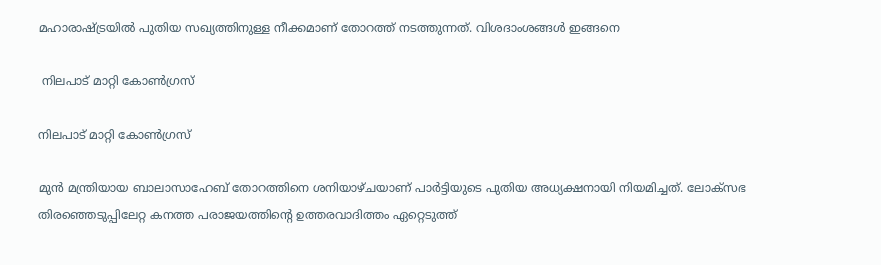മഹാരാഷ്ട്രയില്‍ പുതിയ സഖ്യത്തിനുള്ള നീക്കമാണ് തോറത്ത് നടത്തുന്നത്. വിശദാംശങ്ങള്‍ ഇങ്ങനെ

 നിലപാട് മാറ്റി കോണ്‍ഗ്രസ്

നിലപാട് മാറ്റി കോണ്‍ഗ്രസ്

മുന്‍ മന്ത്രിയായ ബാലാസാഹേബ് തോറത്തിനെ ശനിയാഴ്ചയാണ് പാര്‍ട്ടിയുടെ പുതിയ അധ്യക്ഷനായി നിയമിച്ചത്. ലോക്സഭ തിരഞ്ഞെടുപ്പിലേറ്റ കനത്ത പരാജയത്തിന്‍റെ ഉത്തരവാദിത്തം ഏറ്റെടുത്ത്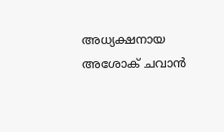അധ്യക്ഷനായ അശോക് ചവാന്‍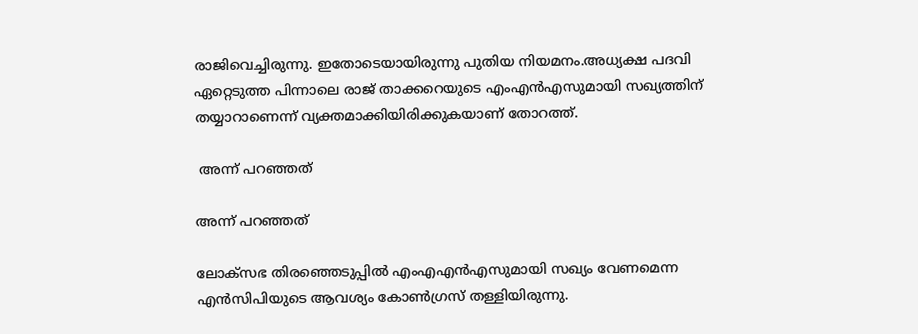രാജിവെച്ചിരുന്നു. ഇതോടെയായിരുന്നു പുതിയ നിയമനം.അധ്യക്ഷ പദവി ഏറ്റെടുത്ത പിന്നാലെ രാജ് താക്കറെയുടെ എംഎന്‍എസുമായി സഖ്യത്തിന് തയ്യാറാണെന്ന് വ്യക്തമാക്കിയിരിക്കുകയാണ് തോറത്ത്.

 അന്ന് പറഞ്ഞത്

അന്ന് പറഞ്ഞത്

ലോക്സഭ തിരഞ്ഞെടുപ്പില്‍ എംഎഎന്‍എസുമായി സഖ്യം വേണമെന്ന എന്‍സിപിയുടെ ആവശ്യം കോണ്‍ഗ്രസ് തള്ളിയിരുന്നു.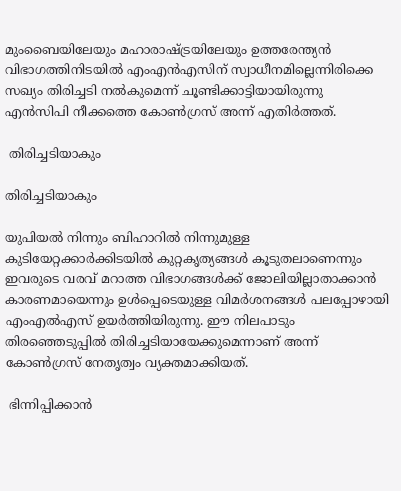മുംബൈയിലേയും മഹാരാഷ്ട്രയിലേയും ഉത്തരേന്ത്യന്‍ വിഭാഗത്തിനിടയില്‍ എംഎന്‍എസിന് സ്വാധീനമില്ലെന്നിരിക്കെ സഖ്യം തിരിച്ചടി നല്‍കുമെന്ന് ചൂണ്ടിക്കാട്ടിയായിരുന്നു എന്‍സിപി നീക്കത്തെ കോണ്‍ഗ്രസ് അന്ന് എതിര്‍ത്തത്.

 തിരിച്ചടിയാകും

തിരിച്ചടിയാകും

യുപിയല്‍ നിന്നും ബിഹാറില്‍ നിന്നുമുള്ള കുടിയേറ്റക്കാര്‍ക്കിടയില്‍ കുറ്റകൃത്യങ്ങള്‍ കൂടുതലാണെന്നും ഇവരുടെ വരവ് മറാത്ത വിഭാഗങ്ങള്‍ക്ക് ജോലിയില്ലാതാക്കാന്‍ കാരണമായെന്നും ഉള്‍പ്പെടെയുള്ള വിമര്‍ശനങ്ങള്‍ പലപ്പോഴായി എംഎല്‍എസ് ഉയര്‍ത്തിയിരുന്നു. ഈ നിലപാടും തിരഞ്ഞെടുപ്പില്‍ തിരിച്ചടിയായേക്കുമെന്നാണ് അന്ന് കോണ്‍ഗ്രസ് നേതൃത്വം വ്യക്തമാക്കിയത്.

 ഭിന്നിപ്പിക്കാന്‍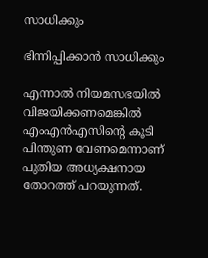സാധിക്കും

ഭിന്നിപ്പിക്കാന്‍ സാധിക്കും

എന്നാല്‍ നിയമസഭയില്‍ വിജയിക്കണമെങ്കില്‍ എംഎന്‍എസിന്‍റെ കൂടി പിന്തുണ വേണമെന്നാണ് പുതിയ അധ്യക്ഷനായ തോറത്ത് പറയുന്നത്.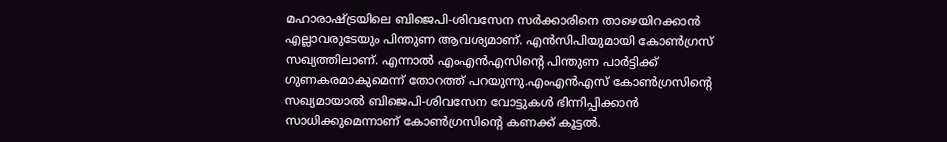മഹാരാഷ്ട്രയിലെ ബിജെപി-ശിവസേന സര്‍ക്കാരിനെ താഴെയിറക്കാന്‍ എല്ലാവരുടേയും പിന്തുണ ആവശ്യമാണ്. എന്‍സിപിയുമായി കോണ്‍ഗ്രസ് സഖ്യത്തിലാണ്. എന്നാല്‍ എംഎന്‍എസിന്‍റെ പിന്തുണ പാര്‍ട്ടിക്ക് ഗുണകരമാകുമെന്ന് തോറത്ത് പറയുന്നു.എംഎന്‍എസ് കോണ്‍ഗ്രസിന്‍റെ സഖ്യമായാല്‍ ബിജെപി-ശിവസേന വോട്ടുകള്‍ ഭിന്നിപ്പിക്കാന്‍ സാധിക്കുമെന്നാണ് കോണ്‍ഗ്രസിന്‍റെ കണക്ക് കൂട്ടല്‍.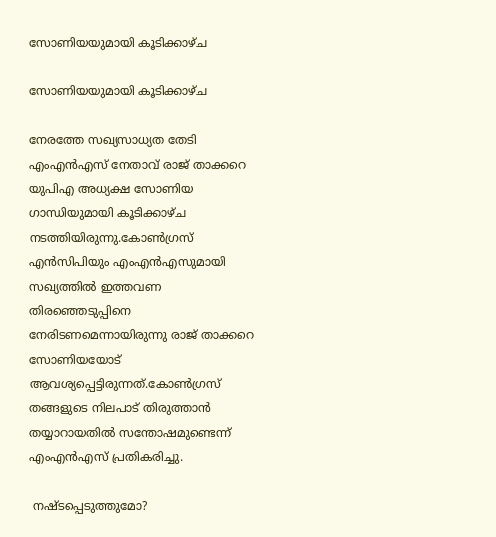സോണിയയുമായി കൂടിക്കാഴ്ച

സോണിയയുമായി കൂടിക്കാഴ്ച

നേരത്തേ സഖ്യസാധ്യത തേടി എംഎന്‍എസ് നേതാവ് രാജ് താക്കറെ യുപിഎ അധ്യക്ഷ സോണിയ ഗാന്ധിയുമായി കൂടിക്കാഴ്ച നടത്തിയിരുന്നു.കോണ്‍ഗ്രസ് എന്‍സിപിയും എംഎന്‍എസുമായി സഖ്യത്തില്‍ ഇത്തവണ തിരഞ്ഞെടുപ്പിനെ നേരിടണമെന്നായിരുന്നു രാജ് താക്കറെ സോണിയയോട് ആവശ്യപ്പെട്ടിരുന്നത്.കോണ്‍ഗ്രസ് തങ്ങളുടെ നിലപാട് തിരുത്താന്‍ തയ്യാറായതില്‍ സന്തോഷമുണ്ടെന്ന് എംഎന്‍എസ് പ്രതികരിച്ചു.

 നഷ്ടപ്പെടുത്തുമോ?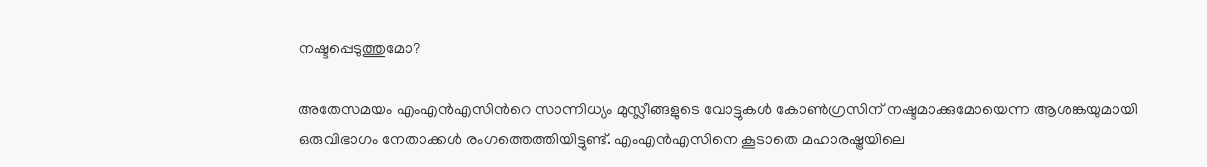നഷ്ടപ്പെടുത്തുമോ?

അതേസമയം എംഎന്‍എസിന്‍റെ സാന്നിധ്യം മുസ്ലീങ്ങളുടെ വോട്ടുകള്‍ കോണ്‍ഗ്രസിന് നഷ്ടമാക്കുമോയെന്ന ആശങ്കയുമായി ഒരുവിഭാഗം നേതാക്കള്‍ രംഗത്തെത്തിയിട്ടുണ്ട്. എംഎന്‍എസിനെ കൂടാതെ മഹാരഷ്ട്രയിലെ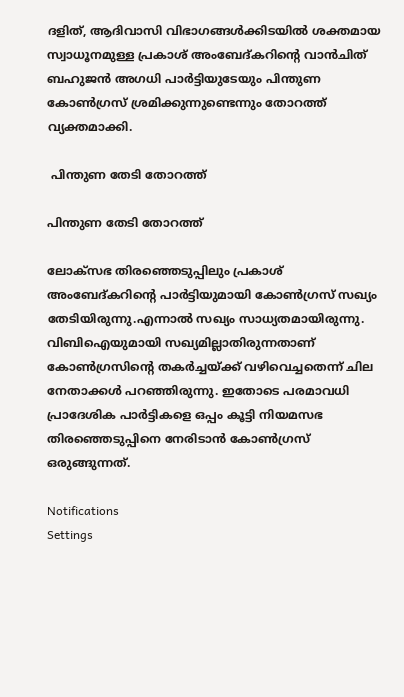ദളിത്, ആദിവാസി വിഭാഗങ്ങള്‍ക്കിടയില്‍ ശക്തമായ സ്വാധൂനമുള്ള പ്രകാശ് അംബേദ്കറിന്‍റെ വാന്‍ചിത് ബഹുജന്‍ അഗധി പാര്‍ട്ടിയുടേയും പിന്തുണ കോണ്‍ഗ്രസ് ശ്രമിക്കുന്നുണ്ടെന്നും തോറത്ത് വ്യക്തമാക്കി.

 പിന്തുണ തേടി തോറത്ത്

പിന്തുണ തേടി തോറത്ത്

ലോക്സഭ തിരഞ്ഞെടുപ്പിലും പ്രകാശ് അംബേദ്കറിന്‍റെ പാര്‍ട്ടിയുമായി കോണ്‍ഗ്രസ് സഖ്യം തേടിയിരുന്നു.എന്നാല്‍ സഖ്യം സാധ്യതമായിരുന്നു. വിബിഐയുമായി സഖ്യമില്ലാതിരുന്നതാണ് കോണ്‍ഗ്രസിന്‍റെ തകര്‍ച്ചയ്ക്ക് വഴിവെച്ചതെന്ന് ചില നേതാക്കള്‍ പറഞ്ഞിരുന്നു. ഇതോടെ പരമാവധി പ്രാദേശിക പാര്‍ട്ടികളെ ഒപ്പം കൂട്ടി നിയമസഭ തിരഞ്ഞെടുപ്പിനെ നേരിടാന്‍ കോണ്‍ഗ്രസ് ഒരുങ്ങുന്നത്.

Notifications
Settings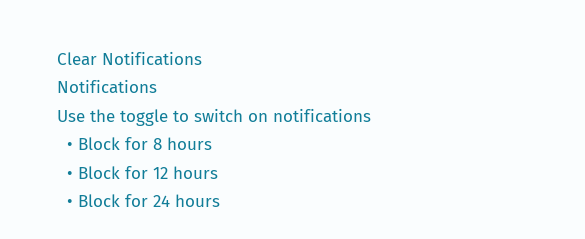Clear Notifications
Notifications
Use the toggle to switch on notifications
  • Block for 8 hours
  • Block for 12 hours
  • Block for 24 hours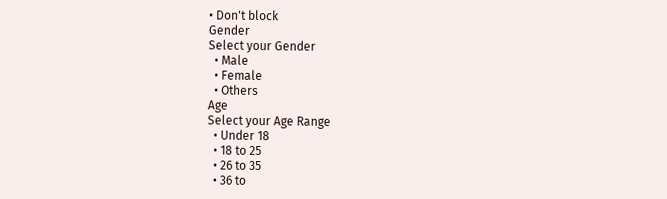• Don't block
Gender
Select your Gender
  • Male
  • Female
  • Others
Age
Select your Age Range
  • Under 18
  • 18 to 25
  • 26 to 35
  • 36 to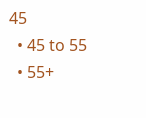45
  • 45 to 55
  • 55+